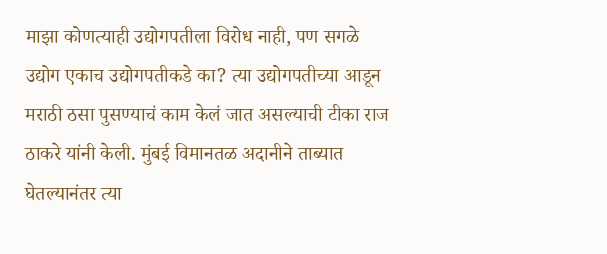माझा कोणत्याही उद्योगपतीला विरोध नाही, पण सगळे उद्योग एकाच उद्योगपतीकडे का? त्या उद्योगपतीच्या आडून मराठी ठसा पुसण्याचं काम केलं जात असल्याची टीका राज ठाकरे यांनी केली. मुंबई विमानतळ अदानीने ताब्यात घेतल्यानंतर त्या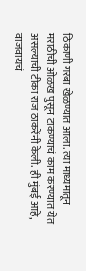ठिकाणी गरबा खेळण्यात आला. त्या माध्यमातून मराठीची ओळख पुसून टाकण्याचं काम करण्यात येत असल्याची टीका राज ठाकरेंनी केली. ही मुंबई आहे, वाजवायचं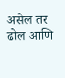असेल तर ढोल आणि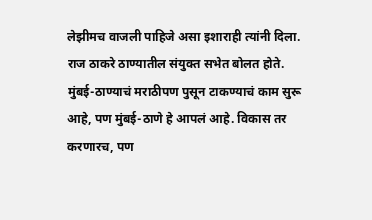लेझीमच वाजली पाहिजे असा इशाराही त्यांनी दिला. राज ठाकरे ठाण्यातील संयुक्त सभेत बोलत होते. मुंबई-ठाण्याचं मराठीपण पुसून टाकण्याचं काम सुरू आहे, पण मुंबई-ठाणे हे आपलं आहे. विकास तर करणारच, पण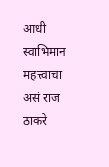आधी स्वाभिमान महत्त्वाचा असं राज ठाकरे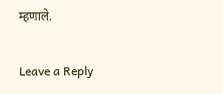म्हणाले.

Leave a Reply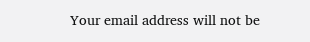Your email address will not be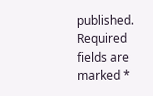published. Required fields are marked *